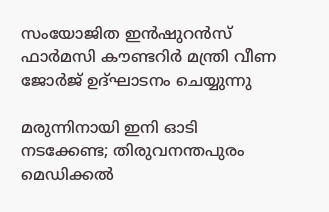സംയോജിത ഇൻഷുറൻസ് ഫാർമസി കൗണ്ടറിർ മന്ത്രി വീണ ജോർജ് ഉദ്ഘാടനം ചെയ്യുന്നു

മരുന്നിനായി ഇനി ഓടി നടക്കേണ്ട; തിരുവനന്തപുരം മെഡിക്കൽ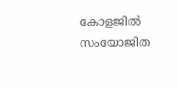കോളജിൽ സംയോജിത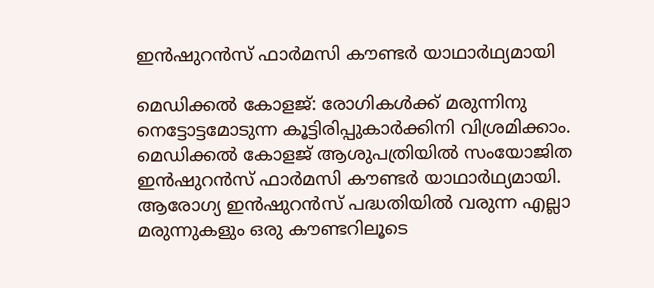ഇൻഷുറൻസ് ഫാർമസി കൗണ്ടർ യാഥാർഥ്യമായി

മെഡിക്കൽ കോളജ്: രോഗികൾക്ക് മരുന്നിനു നെട്ടോട്ടമോടുന്ന കൂട്ടിരിപ്പുകാർക്കിനി വിശ്രമിക്കാം. മെഡിക്കൽ കോളജ് ആശുപത്രിയിൽ സംയോജിത ഇൻഷുറൻസ് ഫാർമസി കൗണ്ടർ യാഥാർഥ്യമായി. ആരോഗ്യ ഇൻഷുറൻസ് പദ്ധതിയിൽ വരുന്ന എല്ലാ മരുന്നുകളും ഒരു കൗണ്ടറിലൂടെ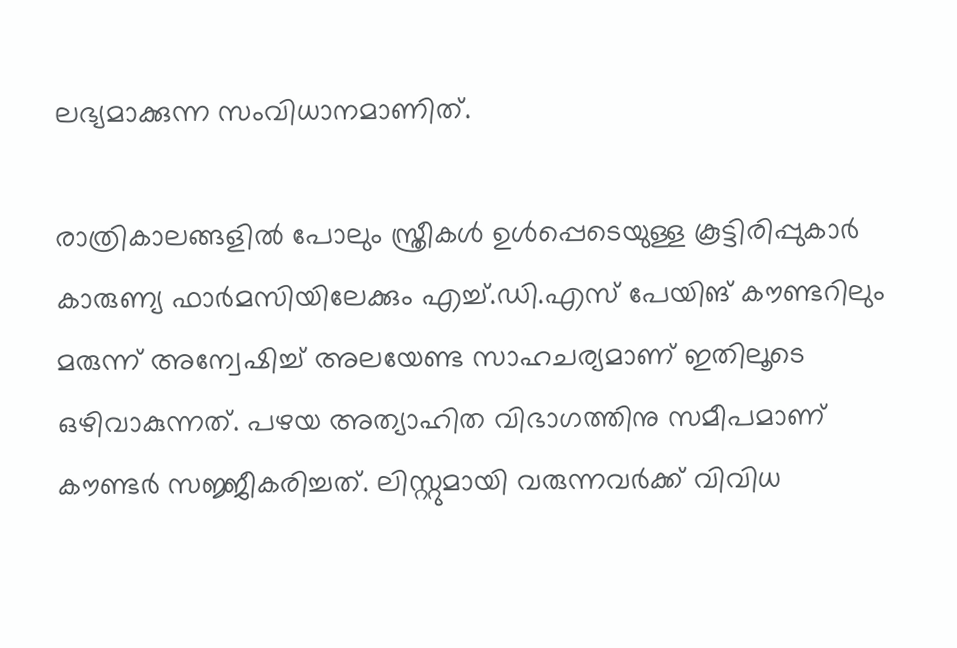ലഭ്യമാക്കുന്ന സംവിധാനമാണിത്.

രാത്രികാലങ്ങളിൽ പോലും സ്ത്രീകൾ ഉൾപ്പെടെയുള്ള കൂട്ടിരിപ്പുകാർ കാരുണ്യ ഫാർമസിയിലേക്കും എച്ച്.ഡി.എസ് പേയിങ് കൗണ്ടറിലും മരുന്ന് അന്വേഷിച്ച് അലയേണ്ട സാഹചര്യമാണ് ഇതിലൂടെ ഒഴിവാകുന്നത്. പഴയ അത്യാഹിത വിഭാഗത്തിനു സമീപമാണ് കൗണ്ടർ സജ്ജീകരിച്ചത്. ലിസ്റ്റുമായി വരുന്നവർക്ക് വിവിധ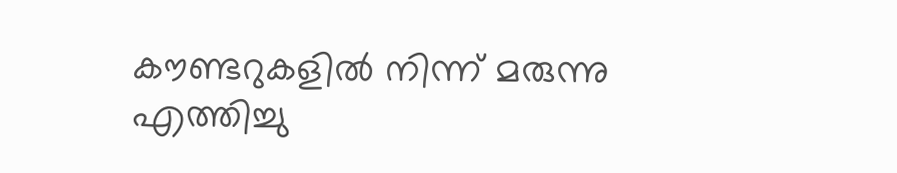കൗണ്ടറുകളിൽ നിന്ന് മരുന്നു എത്തിച്ചു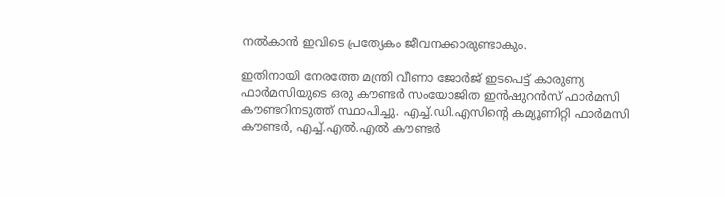നൽകാൻ ഇവിടെ പ്രത്യേകം ജീവനക്കാരുണ്ടാകും.

ഇതിനായി നേരത്തേ മന്ത്രി വീണാ ജോർജ് ഇടപെട്ട് കാരുണ്യ ഫാർമസിയുടെ ഒരു കൗണ്ടർ സംയോജിത ഇൻഷുറൻസ് ഫാർമസി കൗണ്ടറിനടുത്ത് സ്ഥാപിച്ചു. എച്ച്.ഡി.എസിന്‍റെ കമ്യൂണിറ്റി ഫാർമസി കൗണ്ടർ, എച്ച്.എൽ.എൽ കൗണ്ടർ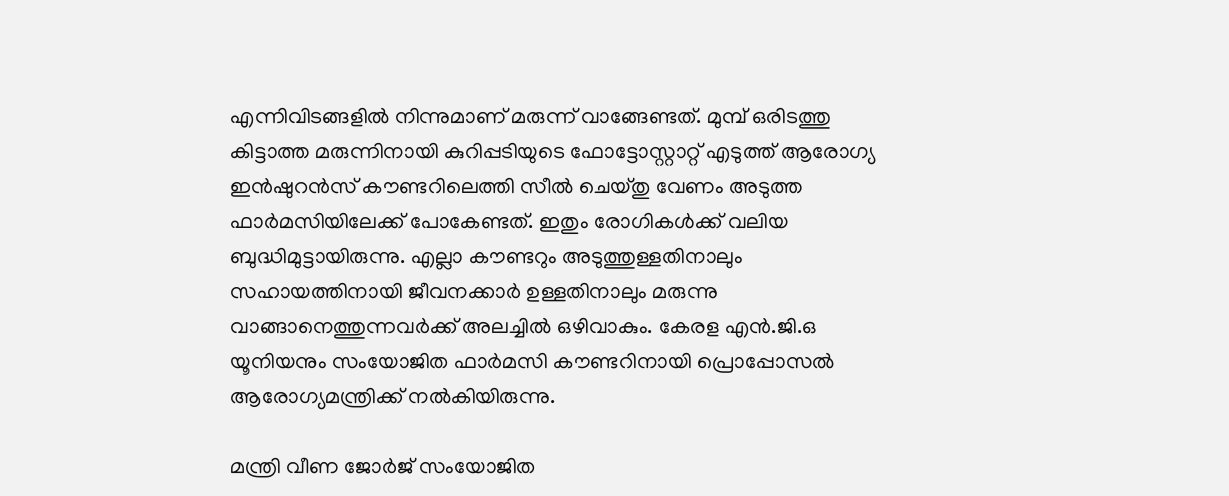എന്നിവിടങ്ങളിൽ നിന്നുമാണ് മരുന്ന് വാങ്ങേണ്ടത്. മുമ്പ് ഒരിടത്തു കിട്ടാത്ത മരുന്നിനായി കുറിപ്പടിയുടെ ഫോട്ടോസ്റ്റാറ്റ് എടുത്ത് ആരോഗ്യ ഇൻഷുറൻസ് കൗണ്ടറിലെത്തി സീൽ ചെയ്തു വേണം അടുത്ത ഫാർമസിയിലേക്ക് പോകേണ്ടത്. ഇതും രോഗികൾക്ക് വലിയ ബുദ്ധിമുട്ടായിരുന്നു. എല്ലാ കൗണ്ടറും അടുത്തുള്ളതിനാലും സഹായത്തിനായി ജീവനക്കാർ ഉള്ളതിനാലും മരുന്നു വാങ്ങാനെത്തുന്നവർക്ക് അലച്ചിൽ ഒഴിവാകും. കേരള എൻ.ജി.ഒ യൂനിയനും സംയോജിത ഫാർമസി കൗണ്ടറിനായി പ്രൊപ്പോസൽ ആരോഗ്യമന്ത്രിക്ക് നൽകിയിരുന്നു.

മന്ത്രി വീണ ജോർജ് സംയോജിത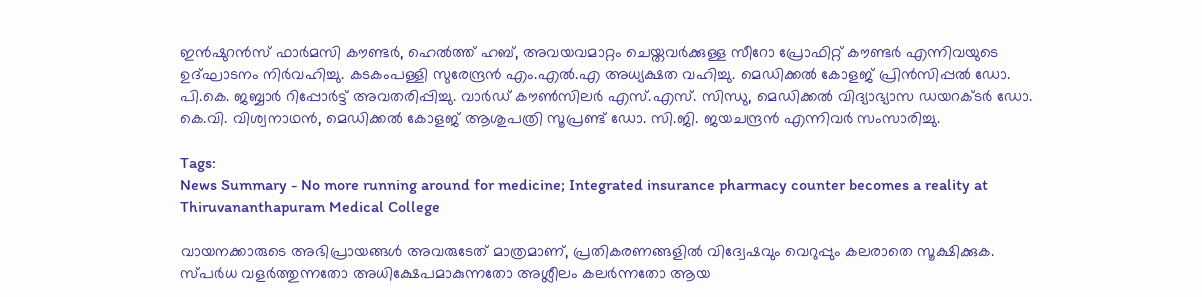ഇൻഷുറൻസ് ഫാർമസി കൗണ്ടർ, ഹെൽത്ത് ഹബ്, അവയവമാറ്റം ചെയ്തവർക്കുള്ള സീറോ പ്രോഫിറ്റ് കൗണ്ടർ എന്നിവയുടെ ഉദ്ഘാടനം നിർവഹിച്ചു. കടകംപള്ളി സുരേന്ദ്രൻ എം.എൽ.എ അധ്യക്ഷത വഹിച്ചു. മെഡിക്കൽ കോളജ് പ്രിൻസിപ്പൽ ഡോ. പി.കെ. ജബ്ബാർ റിപ്പോർട്ട് അവതരിപ്പിച്ചു. വാർഡ് കൗൺസിലർ എസ്.എസ്. സിന്ധു, മെഡിക്കൽ വിദ്യാഭ്യാസ ഡയറക്ടർ ഡോ. കെ.വി. വിശ്വനാഥൻ, മെഡിക്കൽ കോളജ് ആശുപത്രി സൂപ്രണ്ട് ഡോ. സി.ജി. ജയചന്ദ്രൻ എന്നിവർ സംസാരിച്ചു.

Tags:
News Summary - No more running around for medicine; Integrated insurance pharmacy counter becomes a reality at Thiruvananthapuram Medical College

വായനക്കാരുടെ അഭിപ്രായങ്ങള്‍ അവരുടേത് മാത്രമാണ്, പ്രതികരണങ്ങളിൽ വിദ്വേഷവും വെറുപ്പും കലരാതെ സൂക്ഷിക്കുക. സ്പർധ വളർത്തുന്നതോ അധിക്ഷേപമാകുന്നതോ അശ്ലീലം കലർന്നതോ ആയ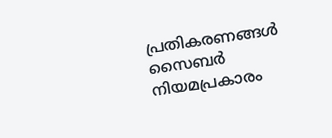പ്രതികരണങ്ങൾ സൈബർ നിയമപ്രകാരം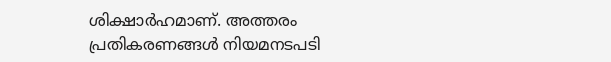ശിക്ഷാർഹമാണ്. അത്തരം പ്രതികരണങ്ങൾ നിയമനടപടി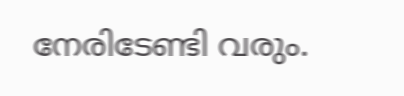നേരിടേണ്ടി വരും.